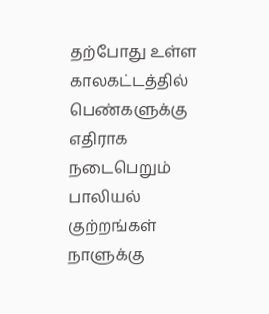தற்போது உள்ள காலகட்டத்தில் பெண்களுக்கு எதிராக நடைபெறும் பாலியல் குற்றங்கள் நாளுக்கு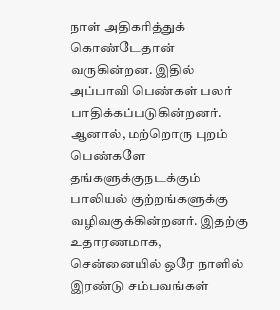நாள் அதிகரித்துக் கொண்டேதான் வருகின்றன. இதில் அப்பாவி பெண்கள் பலர் பாதிக்கப்படுகின்றனர். ஆனால், மற்றொரு புறம் பெண்களே தங்களுக்குநடக்கும் பாலியல் குற்றங்களுக்கு வழிவகுக்கின்றனர். இதற்கு உதாரணமாக, சென்னையில் ஒரே நாளில் இரண்டு சம்பவங்கள்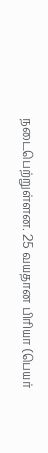நடைபெற்றுள்ளன. 25 வயதான பிரியா (பெயர்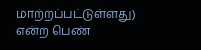மாற்றப்பட்டுள்ளது) என்ற பெண்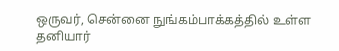ஒருவர், சென்னை நுங்கம்பாக்கத்தில் உள்ள தனியார்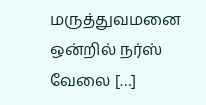மருத்துவமனை ஒன்றில் நர்ஸ் வேலை […]